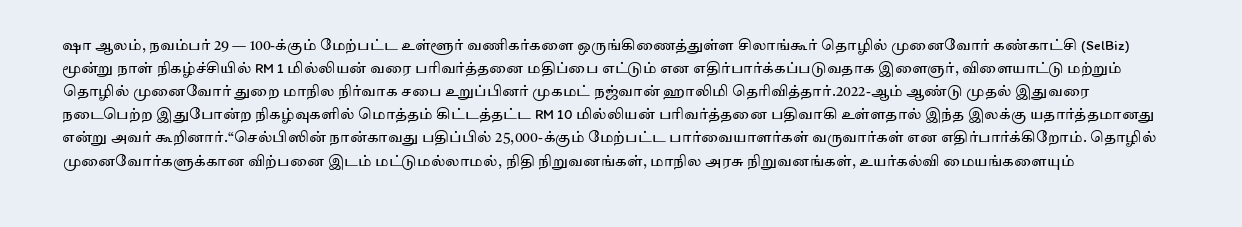ஷா ஆலம், நவம்பர் 29 — 100-க்கும் மேற்பட்ட உள்ளூர் வணிகர்களை ஒருங்கிணைத்துள்ள சிலாங்கூர் தொழில் முனைவோர் கண்காட்சி (SelBiz) மூன்று நாள் நிகழ்ச்சியில் RM 1 மில்லியன் வரை பரிவர்த்தனை மதிப்பை எட்டும் என எதிர்பார்க்கப்படுவதாக இளைஞர், விளையாட்டு மற்றும் தொழில் முனைவோர் துறை மாநில நிர்வாக சபை உறுப்பினர் முகமட் நஜ்வான் ஹாலிமி தெரிவித்தார்.2022-ஆம் ஆண்டு முதல் இதுவரை நடைபெற்ற இதுபோன்ற நிகழ்வுகளில் மொத்தம் கிட்டத்தட்ட RM 10 மில்லியன் பரிவர்த்தனை பதிவாகி உள்ளதால் இந்த இலக்கு யதார்த்தமானது என்று அவர் கூறினார்.“செல்பிஸின் நான்காவது பதிப்பில் 25,000-க்கும் மேற்பட்ட பார்வையாளர்கள் வருவார்கள் என எதிர்பார்க்கிறோம். தொழில் முனைவோர்களுக்கான விற்பனை இடம் மட்டுமல்லாமல், நிதி நிறுவனங்கள், மாநில அரசு நிறுவனங்கள், உயர்கல்வி மையங்களையும்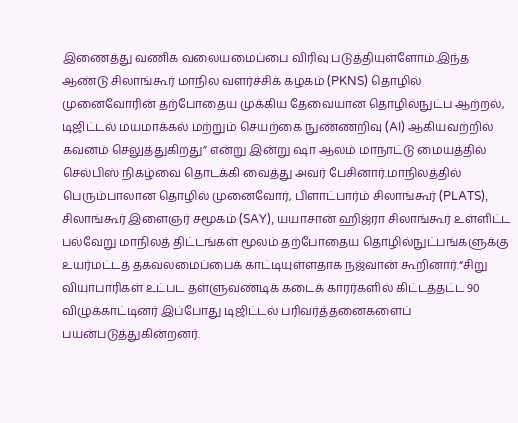இணைத்து வணிக வலையமைப்பை விரிவு படுத்தியுள்ளோம்.இந்த ஆண்டு சிலாங்கூர் மாநில வளர்ச்சிக் கழகம் (PKNS) தொழில் முனைவோரின் தற்போதைய முக்கிய தேவையான தொழில்நுட்ப ஆற்றல், டிஜிட்டல் மயமாக்கல் மற்றும் செயற்கை நுண்ணறிவு (AI) ஆகியவற்றில் கவனம் செலுத்துகிறது” என்று இன்று ஷா ஆலம் மாநாட்டு மையத்தில் செல்பிஸ் நிகழ்வை தொடக்கி வைத்து அவர் பேசினார்.மாநிலத்தில் பெரும்பாலான தொழில் முனைவோர், பிளாட்பார்ம் சிலாங்கூர் (PLATS), சிலாங்கூர் இளைஞர் சமூகம் (SAY), யயாசான் ஹிஜ்ரா சிலாங்கூர் உள்ளிட்ட பல்வேறு மாநிலத் திட்டங்கள் மூலம் தற்போதைய தொழில்நுட்பங்களுக்கு உயர்மட்டத் தகவலமைப்பைக் காட்டியுள்ளதாக நஜ்வான் கூறினார்.“சிறு வியாபாரிகள் உட்பட தள்ளுவண்டிக் கடைக் காரர்களில் கிட்டத்தட்ட 90 விழுக்காட்டினர் இப்போது டிஜிட்டல் பரிவர்த்தனைகளைப் பயன்படுத்துகின்றனர்.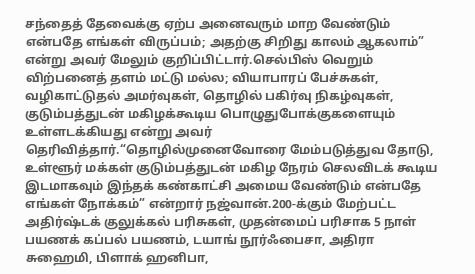சந்தைத் தேவைக்கு ஏற்ப அனைவரும் மாற வேண்டும் என்பதே எங்கள் விருப்பம்; அதற்கு சிறிது காலம் ஆகலாம்” என்று அவர் மேலும் குறிப்பிட்டார்.செல்பிஸ் வெறும் விற்பனைத் தளம் மட்டு மல்ல; வியாபாரப் பேச்சுகள், வழிகாட்டுதல் அமர்வுகள், தொழில் பகிர்வு நிகழ்வுகள், குடும்பத்துடன் மகிழக்கூடிய பொழுதுபோக்குகளையும் உள்ளடக்கியது என்று அவர் தெரிவித்தார்.“தொழில்முனைவோரை மேம்படுத்துவ தோடு, உள்ளூர் மக்கள் குடும்பத்துடன் மகிழ நேரம் செலவிடக் கூடிய இடமாகவும் இந்தக் கண்காட்சி அமைய வேண்டும் என்பதே எங்கள் நோக்கம்” என்றார் நஜ்வான்.200-க்கும் மேற்பட்ட அதிர்ஷ்டக் குலுக்கல் பரிசுகள், முதன்மைப் பரிசாக 5 நாள் பயணக் கப்பல் பயணம், டயாங் நூர்ஃபைசா, அதிரா சுஹைமி, பிளாக் ஹனிபா,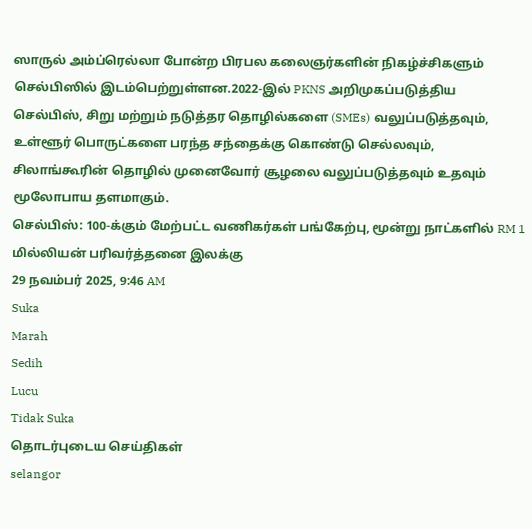ஸாருல் அம்ப்ரெல்லா போன்ற பிரபல கலைஞர்களின் நிகழ்ச்சிகளும் செல்பிஸில் இடம்பெற்றுள்ளன.2022-இல் PKNS அறிமுகப்படுத்திய செல்பிஸ், சிறு மற்றும் நடுத்தர தொழில்களை (SMEs) வலுப்படுத்தவும், உள்ளூர் பொருட்களை பரந்த சந்தைக்கு கொண்டு செல்லவும், சிலாங்கூரின் தொழில் முனைவோர் சூழலை வலுப்படுத்தவும் உதவும் மூலோபாய தளமாகும்.
செல்பிஸ்: 100-க்கும் மேற்பட்ட வணிகர்கள் பங்கேற்பு, மூன்று நாட்களில் RM 1 மில்லியன் பரிவர்த்தனை இலக்கு
29 நவம்பர் 2025, 9:46 AM
Suka
Marah
Sedih
Lucu
Tidak Suka
தொடர்புடைய செய்திகள்
selangor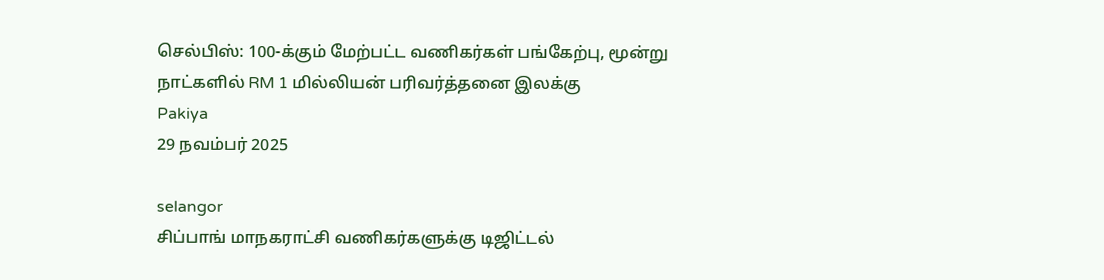செல்பிஸ்: 100-க்கும் மேற்பட்ட வணிகர்கள் பங்கேற்பு, மூன்று நாட்களில் RM 1 மில்லியன் பரிவர்த்தனை இலக்கு
Pakiya
29 நவம்பர் 2025

selangor
சிப்பாங் மாநகராட்சி வணிகர்களுக்கு டிஜிட்டல்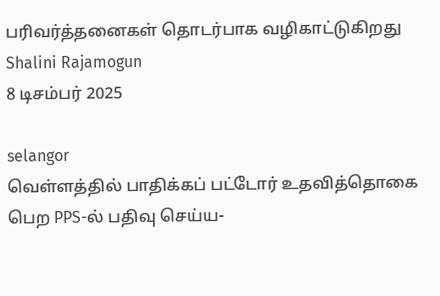பரிவர்த்தனைகள் தொடர்பாக வழிகாட்டுகிறது
Shalini Rajamogun
8 டிசம்பர் 2025

selangor
வெள்ளத்தில் பாதிக்கப் பட்டோர் உதவித்தொகை பெற PPS-ல் பதிவு செய்ய-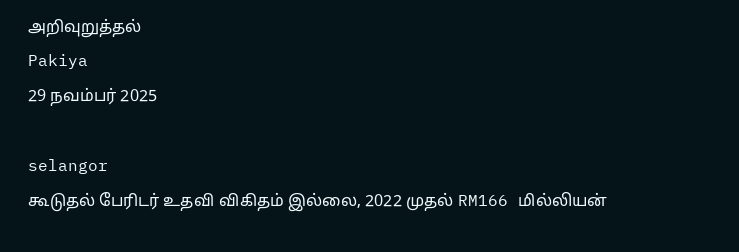அறிவுறுத்தல்
Pakiya
29 நவம்பர் 2025

selangor
கூடுதல் பேரிடர் உதவி விகிதம் இல்லை, 2022 முதல் RM166 மில்லியன்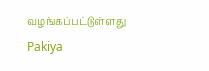வழங்கப்பட்டுள்ளது
Pakiya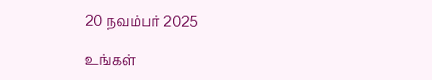20 நவம்பர் 2025

உங்கள்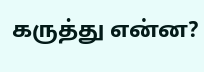கருத்து என்ன?